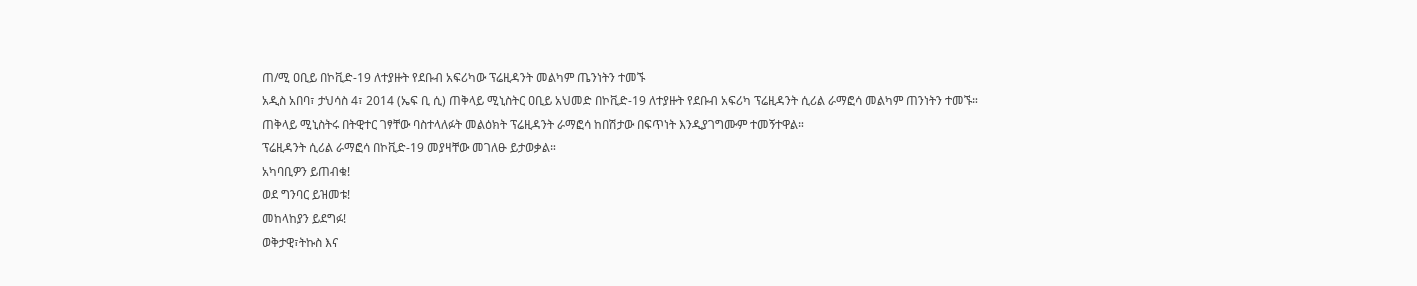ጠ/ሚ ዐቢይ በኮቪድ-19 ለተያዙት የደቡብ አፍሪካው ፕሬዚዳንት መልካም ጤንነትን ተመኙ
አዲስ አበባ፣ ታህሳስ 4፣ 2014 (ኤፍ ቢ ሲ) ጠቅላይ ሚኒስትር ዐቢይ አህመድ በኮቪድ-19 ለተያዙት የደቡብ አፍሪካ ፕሬዚዳንት ሲሪል ራማፎሳ መልካም ጠንነትን ተመኙ።
ጠቅላይ ሚኒስትሩ በትዊተር ገፃቸው ባስተላለፉት መልዕክት ፕሬዚዳንት ራማፎሳ ከበሽታው በፍጥነት እንዲያገግሙም ተመኝተዋል።
ፕሬዚዳንት ሲሪል ራማፎሳ በኮቪድ-19 መያዛቸው መገለፁ ይታወቃል።
አካባቢዎን ይጠብቁ!
ወደ ግንባር ይዝመቱ!
መከላከያን ይደግፉ!
ወቅታዊ፣ትኩስ እና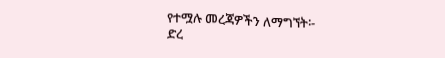የተሟሉ መረጃዎችን ለማግኘት፡-
ድረ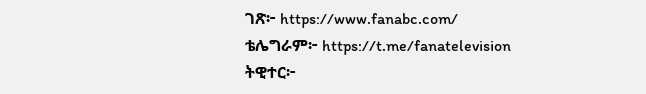ገጽ፦ https://www.fanabc.com/
ቴሌግራም፦ https://t.me/fanatelevision
ትዊተር፦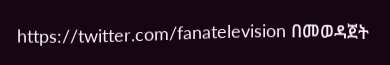https://twitter.com/fanatelevision በመወዳጀት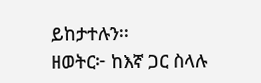ይከታተሉን፡፡
ዘወትር፦ ከእኛ ጋር ስላሉ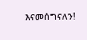እናመሰግናለን!